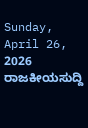Sunday, April 26, 2026
ರಾಜಕೀಯಸುದ್ದಿ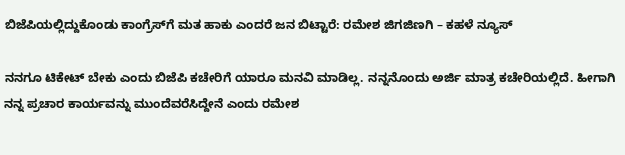ಬಿಜೆಪಿಯಲ್ಲಿದ್ದುಕೊಂಡು ಕಾಂಗ್ರೆಸ್‍ಗೆ ಮತ ಹಾಕು ಎಂದರೆ ಜನ ಬಿಟ್ಟಾರೆ: ರಮೇಶ ಜಿಗಜಿಣಗಿ – ಕಹಳೆ ನ್ಯೂಸ್

ನನಗೂ ಟಿಕೇಟ್ ಬೇಕು ಎಂದು ಬಿಜೆಪಿ ಕಚೇರಿಗೆ ಯಾರೂ ಮನವಿ ಮಾಡಿಲ್ಲ. ನನ್ನನೊಂದು ಅರ್ಜಿ ಮಾತ್ರ ಕಚೇರಿಯಲ್ಲಿದೆ. ಹೀಗಾಗಿ ನನ್ನ ಪ್ರಚಾರ ಕಾರ್ಯವನ್ನು ಮುಂದೆವರೆಸಿದ್ದೇನೆ ಎಂದು ರಮೇಶ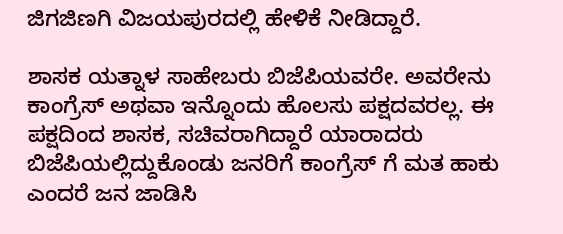ಜಿಗಜಿಣಗಿ ವಿಜಯಪುರದಲ್ಲಿ ಹೇಳಿಕೆ ನೀಡಿದ್ದಾರೆ.

ಶಾಸಕ ಯತ್ನಾಳ ಸಾಹೇಬರು ಬಿಜೆಪಿಯವರೇ. ಅವರೇನು ಕಾಂಗ್ರೆಸ್ ಅಥವಾ ಇನ್ನೊಂದು ಹೊಲಸು ಪಕ್ಷದವರಲ್ಲ. ಈ ಪಕ್ಷದಿಂದ ಶಾಸಕ, ಸಚಿವರಾಗಿದ್ದಾರೆ ಯಾರಾದರು ಬಿಜೆಪಿಯಲ್ಲಿದ್ದುಕೊಂಡು ಜನರಿಗೆ ಕಾಂಗ್ರೆಸ್ ಗೆ ಮತ ಹಾಕು ಎಂದರೆ ಜನ ಜಾಡಿಸಿ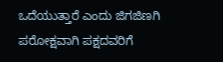ಒದೆಯುತ್ತಾರೆ ಎಂದು ಜಿಗಜಿಣಗಿ ಪರೋಕ್ಷವಾಗಿ ಪಕ್ಷದವರಿಗೆ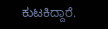ಕುಟಕಿದ್ದಾರೆ.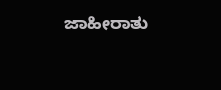ಜಾಹೀರಾತು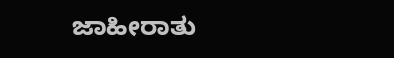ಜಾಹೀರಾತು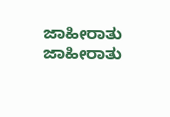ಜಾಹೀರಾತು
ಜಾಹೀರಾತು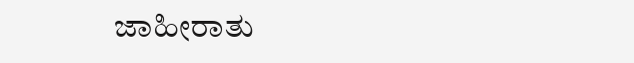ಜಾಹೀರಾತು